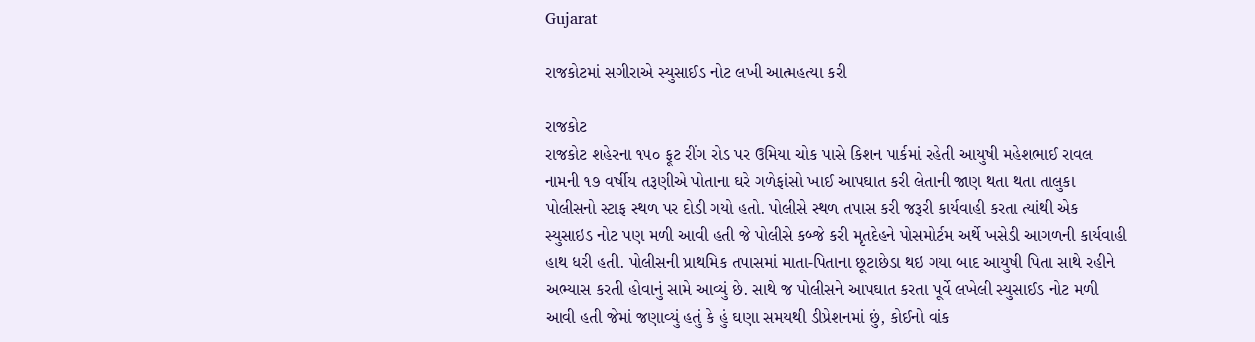Gujarat

રાજકોટમાં સગીરાએ સ્યુસાઈડ નોટ લખી આત્મહત્યા કરી

રાજકોટ
રાજકોટ શહેરના ૧૫૦ ફૂટ રીંગ રોડ પર ઉમિયા ચોક પાસે કિશન પાર્કમાં રહેતી આયુષી મહેશભાઈ રાવલ નામની ૧૭ વર્ષીય તરૂણીએ પોતાના ઘરે ગળેફાંસો ખાઈ આપઘાત કરી લેતાની જાણ થતા થતા તાલુકા પોલીસનો સ્ટાફ સ્થળ પર દોડી ગયો હતો. પોલીસે સ્થળ તપાસ કરી જરૂરી કાર્યવાહી કરતા ત્યાંથી એક સ્યુસાઇડ નોટ પણ મળી આવી હતી જે પોલીસે કબ્જે કરી મૃતદેહને પોસમોર્ટમ અર્થે ખસેડી આગળની કાર્યવાહી હાથ ધરી હતી. પોલીસની પ્રાથમિક તપાસમાં માતા-પિતાના છૂટાછેડા થઇ ગયા બાદ આયુષી પિતા સાથે રહીને અભ્યાસ કરતી હોવાનું સામે આવ્યું છે. સાથે જ પોલીસને આપઘાત કરતા પૂર્વે લખેલી સ્યુસાઈડ નોટ મળી આવી હતી જેમાં જણાવ્યું હતું કે હું ઘણા સમયથી ડીપ્રેશનમાં છું, કોઈનો વાંક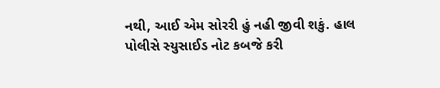નથી, આઈ એમ સોરરી હું નહી જીવી શકું. હાલ પોલીસે સ્યુસાઈડ નોટ કબજે કરી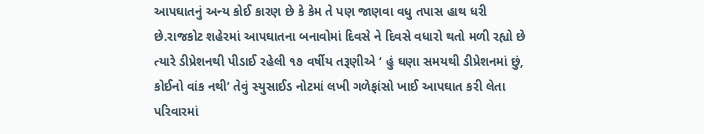આપઘાતનું અન્ય કોઈ કારણ છે કે કેમ તે પણ જાણવા વધુ તપાસ હાથ ધરી છે.રાજકોટ શહેરમાં આપઘાતના બનાવોમાં દિવસે ને દિવસે વધારો થતો મળી રહ્યો છે ત્યારે ડીપ્રેશનથી પીડાઈ રહેલી ૧૭ વર્ષીય તરૂણીએ ‘ હું ઘણા સમયથી ડીપ્રેશનમાં છું, કોઈનો વાંક નથી’ તેવું સ્યુસાઈડ નોટમાં લખી ગળેફાંસો ખાઈ આપઘાત કરી લેતા પરિવારમાં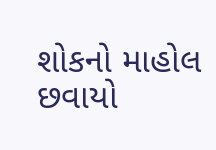શોકનો માહોલ છવાયો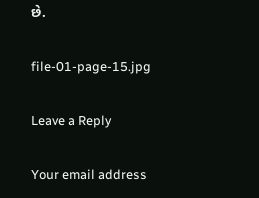છે.

file-01-page-15.jpg

Leave a Reply

Your email address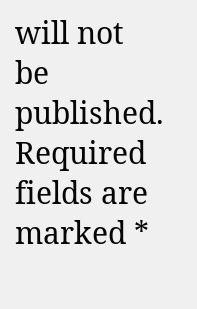will not be published. Required fields are marked *